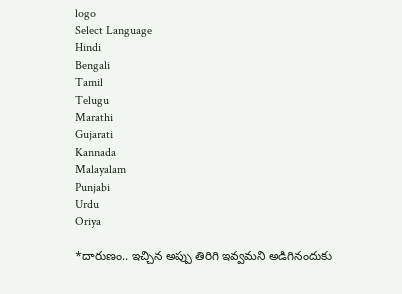logo
Select Language
Hindi
Bengali
Tamil
Telugu
Marathi
Gujarati
Kannada
Malayalam
Punjabi
Urdu
Oriya

*దారుణం.. ఇచ్చిన అప్పు తిరిగి ఇవ్వమని అడిగినందుకు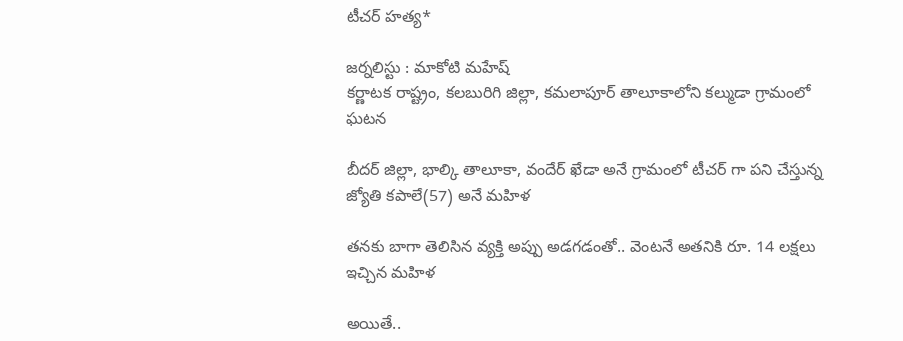టీచర్ హత్య*

జర్నలిస్టు : మాకోటి మహేష్
కర్ణాటక రాష్ట్రం, కలబురిగి జిల్లా, కమలాపూర్ తాలూకాలోని కల్ముడా గ్రామంలో ఘటన

బీదర్ జిల్లా, భాల్కి తాలూకా, వందేర్ ఖేడా అనే గ్రామంలో టీచర్ గా పని చేస్తున్న జ్యోతి కపాలే(57) అనే మహిళ

తనకు బాగా తెలిసిన వ్యక్తి అప్పు అడగడంతో.. వెంటనే అతనికి రూ. 14 లక్షలు ఇచ్చిన మహిళ

అయితే..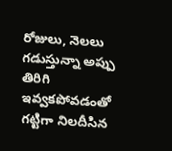రోజులు, నెలలు గడుస్తున్నా అప్పు తిరిగి ఇవ్వకపోవడంతో గట్టిగా నిలదీసిన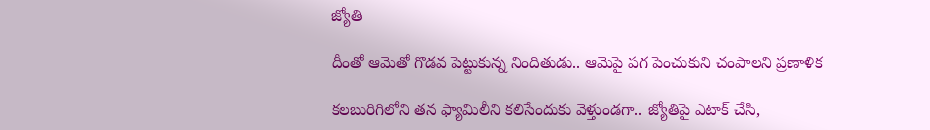జ్యోతి

దీంతో ఆమెతో గొడవ పెట్టుకున్న నిందితుడు.. ఆమెపై పగ పెంచుకుని చంపాలని ప్రణాళిక

కలబురిగిలోని తన ఫ్యామిలీని కలిసేందుకు వెళ్తుండగా.. జ్యోతిపై ఎటాక్ చేసి,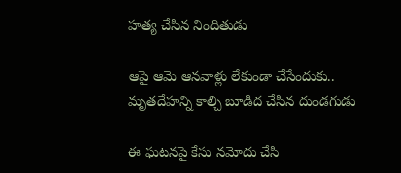హత్య చేసిన నిందితుడు

ఆపై ఆమె ఆనవాళ్లు లేకుండా చేసేందుకు.. మృతదేహన్ని కాల్చి బూడిద చేసిన దుండగుడు

ఈ ఘటనపై కేసు నమోదు చేసి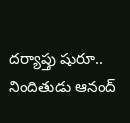దర్యాప్తు షురూ.. నిందితుడు ఆనంద్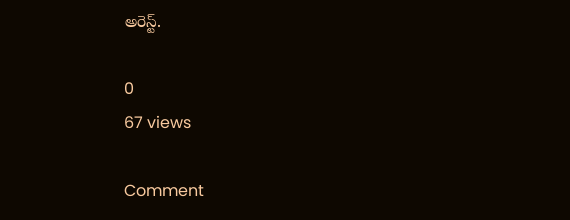అరెస్ట్.

0
67 views

Comment